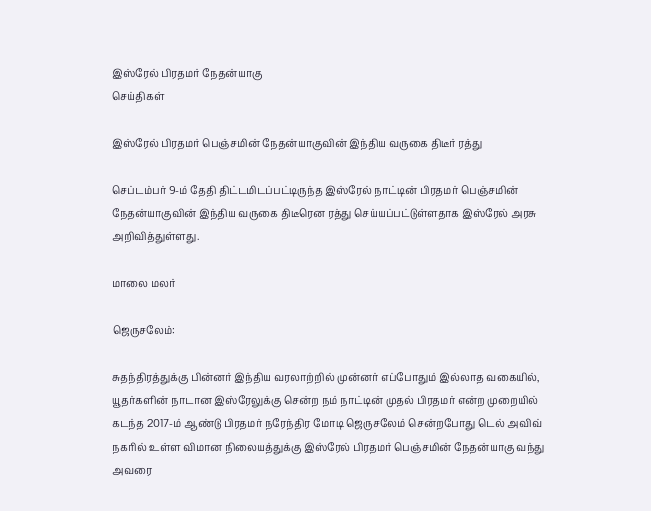இஸ்ரேல் பிரதமர் நேதன்யாகு
செய்திகள்

இஸ்ரேல் பிரதமர் பெஞ்சமின் நேதன்யாகுவின் இந்திய வருகை திடீர் ரத்து

செப்டம்பர் 9-ம் தேதி திட்டமிடப்பட்டிருந்த இஸ்ரேல் நாட்டின் பிரதமர் பெஞ்சமின் நேதன்யாகுவின் இந்திய வருகை திடீரென ரத்து செய்யப்பட்டுள்ளதாக இஸ்ரேல் அரசு அறிவித்துள்ளது.

மாலை மலர்

ஜெருசலேம்:

சுதந்திரத்துக்கு பின்னர் இந்திய வரலாற்றில் முன்னர் எப்போதும் இல்லாத வகையில், யூதர்களின் நாடான இஸ்ரேலுக்கு சென்ற நம் நாட்டின் முதல் பிரதமர் என்ற முறையில் கடந்த 2017-ம் ஆண்டு பிரதமர் நரேந்திர மோடி ஜெருசலேம் சென்றபோது டெல் அவிவ் நகரில் உள்ள விமான நிலையத்துக்கு இஸ்ரேல் பிரதமர் பெஞ்சமின் நேதன்யாகு வந்து அவரை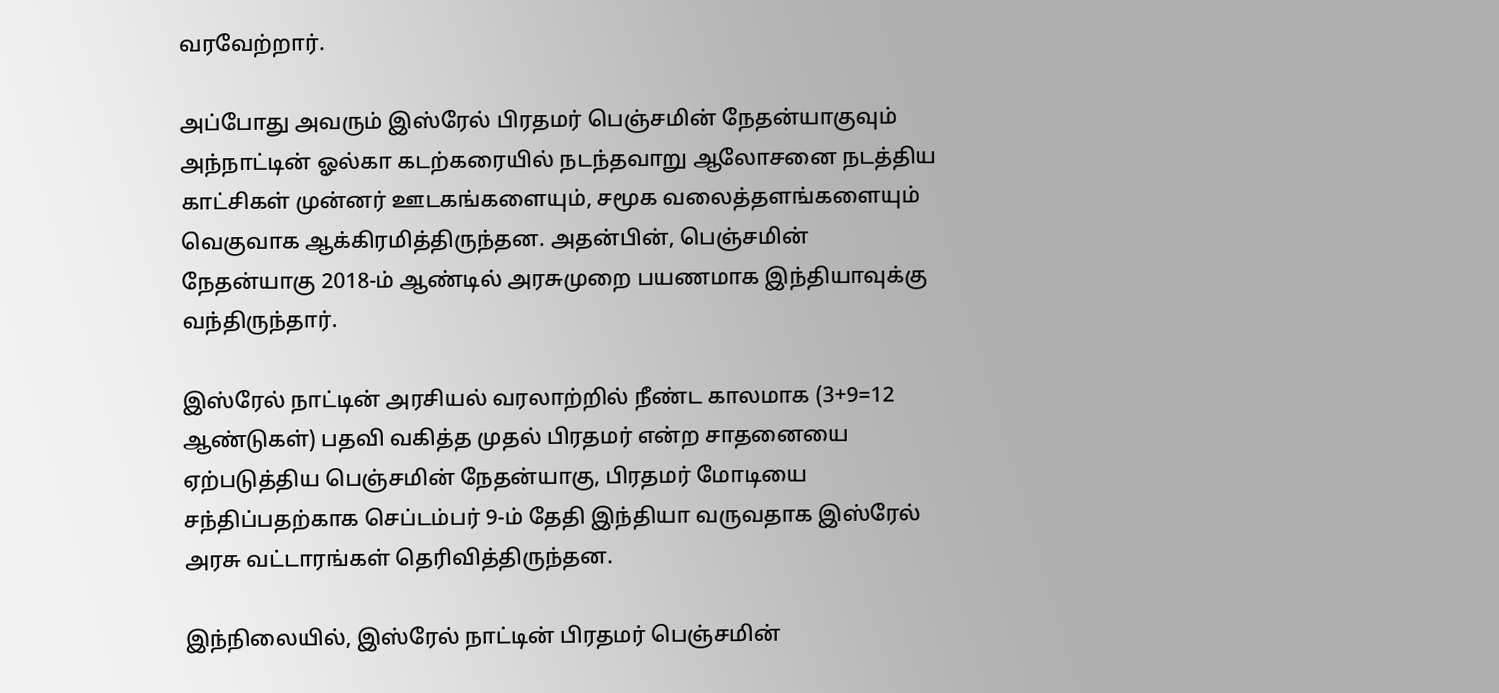வரவேற்றார்.

அப்போது அவரும் இஸ்ரேல் பிரதமர் பெஞ்சமின் நேதன்யாகுவும் அந்நாட்டின் ஓல்கா கடற்கரையில் நடந்தவாறு ஆலோசனை நடத்திய காட்சிகள் முன்னர் ஊடகங்களையும், சமூக வலைத்தளங்களையும் வெகுவாக ஆக்கிரமித்திருந்தன. அதன்பின், பெஞ்சமின் நேதன்யாகு 2018-ம் ஆண்டில் அரசுமுறை பயணமாக இந்தியாவுக்கு வந்திருந்தார்.

இஸ்ரேல் நாட்டின் அரசியல் வரலாற்றில் நீண்ட காலமாக (3+9=12 ஆண்டுகள்) பதவி வகித்த முதல் பிரதமர் என்ற சாதனையை ஏற்படுத்திய பெஞ்சமின் நேதன்யாகு, பிரதமர் மோடியை சந்திப்பதற்காக செப்டம்பர் 9-ம் தேதி இந்தியா வருவதாக இஸ்ரேல் அரசு வட்டாரங்கள் தெரிவித்திருந்தன.

இந்நிலையில், இஸ்ரேல் நாட்டின் பிரதமர் பெஞ்சமின்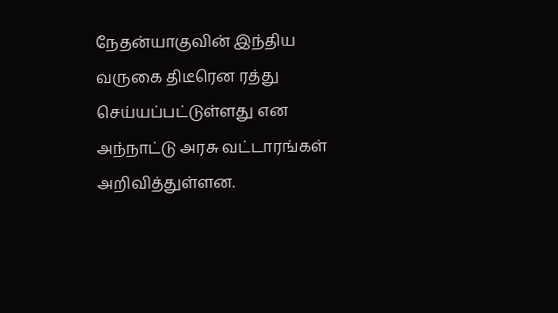நேதன்யாகுவின் இந்திய வருகை திடீரென ரத்து செய்யப்பட்டுள்ளது என அந்நாட்டு அரசு வட்டாரங்கள் அறிவித்துள்ளன.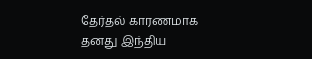தேர்தல் காரணமாக தனது இந்திய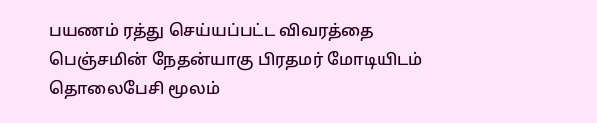பயணம் ரத்து செய்யப்பட்ட விவரத்தை பெஞ்சமின் நேதன்யாகு பிரதமர் மோடியிடம் தொலைபேசி மூலம்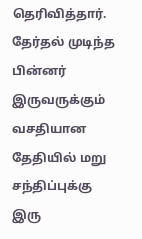தெரிவித்தார். தேர்தல் முடிந்த பின்னர் இருவருக்கும் வசதியான தேதியில் மறு சந்திப்புக்கு இரு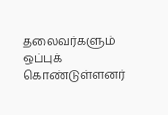தலைவர்களும் ஒப்புக் கொண்டுள்ளனர்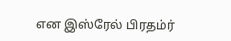என இஸ்ரேல் பிரதம்ர்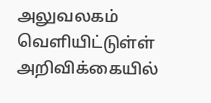அலுவலகம் வெளியிட்டுள்ள் அறிவிக்கையில்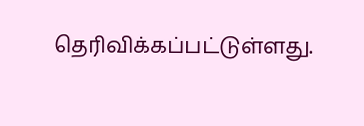தெரிவிக்கப்பட்டுள்ளது.